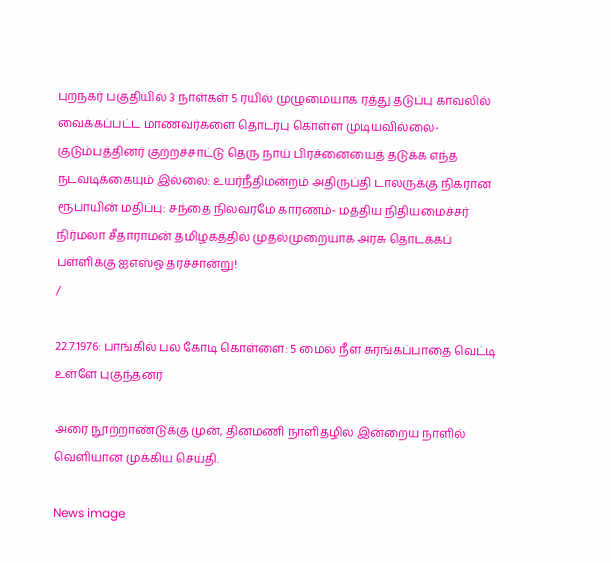புறநகர் பகுதியில் 3 நாள்கள் 5 ரயில் முழுமையாக ரத்து தடுப்பு காவலில் வைக்கப்பட்ட மாணவர்களை தொடர்பு கொள்ள முடியவில்லை- குடும்பத்தினர் குற்றச்சாட்டு தெரு நாய் பிரச்னையைத் தடுக்க எந்த நடவடிக்கையும் இல்லை: உயர்நீதிமன்றம் அதிருப்தி டாலருக்கு நிகரான ரூபாயின் மதிப்பு: சந்தை நிலவரமே காரணம்- மத்திய நிதியமைச்சர் நிர்மலா சீதாராமன் தமிழகத்தில் முதல்முறையாக அரசு தொடக்கப் பள்ளிக்கு ஐஎஸ்ஓ தரச்சான்று!
/

22.7.1976: பாங்கில் பல கோடி கொள்ளை: 5 மைல் நீள சுரங்கப்பாதை வெட்டி உள்ளே புகுந்தனர்

அரை நூற்றாண்டுக்கு முன், தினமணி நாளிதழில் இன்றைய நாளில் வெளியான முக்கிய செய்தி.

News image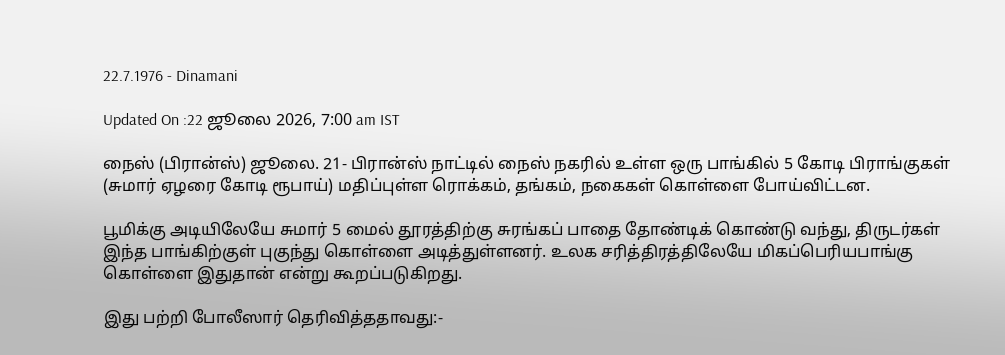22.7.1976 - Dinamani

Updated On :22 ஜூலை 2026, 7:00 am IST

நைஸ் (பிரான்ஸ்) ஜூலை. 21- பிரான்ஸ் நாட்டில் நைஸ் நகரில் உள்ள ஒரு பாங்கில் 5 கோடி பிராங்குகள் (சுமார் ஏழரை கோடி ரூபாய்) மதிப்புள்ள ரொக்கம், தங்கம், நகைகள் கொள்ளை போய்விட்டன.

பூமிக்கு அடியிலேயே சுமார் 5 மைல் தூரத்திற்கு சுரங்கப் பாதை தோண்டிக் கொண்டு வந்து, திருடர்கள் இந்த பாங்கிற்குள் புகுந்து கொள்ளை அடித்துள்ளனர். உலக சரித்திரத்திலேயே மிகப்பெரியபாங்கு கொள்ளை இதுதான் என்று கூறப்படுகிறது.

இது பற்றி போலீஸார் தெரிவித்ததாவது:-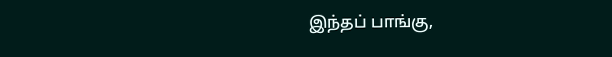இந்தப் பாங்கு,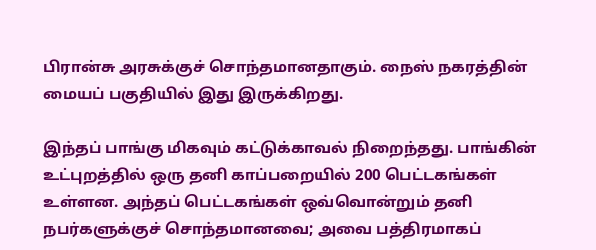பிரான்சு அரசுக்குச் சொந்தமானதாகும். நைஸ் நகரத்தின் மையப் பகுதியில் இது இருக்கிறது.

இந்தப் பாங்கு மிகவும் கட்டுக்காவல் நிறைந்தது. பாங்கின் உட்புறத்தில் ஒரு தனி காப்பறையில் 200 பெட்டகங்கள் உள்ளன. அந்தப் பெட்டகங்கள் ஒவ்வொன்றும் தனி நபர்களுக்குச் சொந்தமானவை; அவை பத்திரமாகப்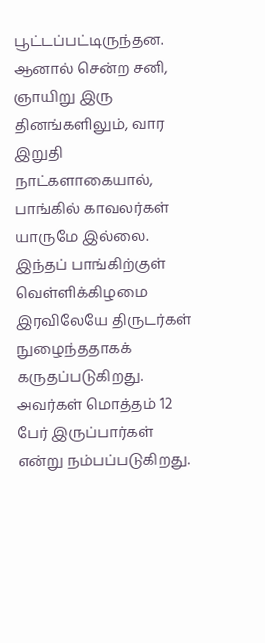பூட்டப்பட்டிருந்தன. ஆனால் சென்ற சனி, ஞாயிறு இரு தினங்களிலும், வார இறுதி நாட்களாகையால், பாங்கில் காவலர்கள் யாருமே இல்லை. இந்தப் பாங்கிற்குள் வெள்ளிக்கிழமை இரவிலேயே திருடர்கள் நுழைந்ததாகக் கருதப்படுகிறது. அவர்கள் மொத்தம் 12 பேர் இருப்பார்கள் என்று நம்பப்படுகிறது.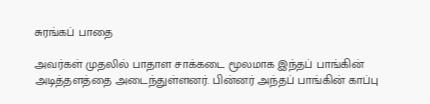சுரங்கப் பாதை

அவர்கள் முதலில் பாதாள சாக்கடை மூலமாக இந்தப் பாங்கின் அடித்தளத்தை அடைந்துள்ளனர். பின்னர் அந்தப் பாங்கின் காப்பு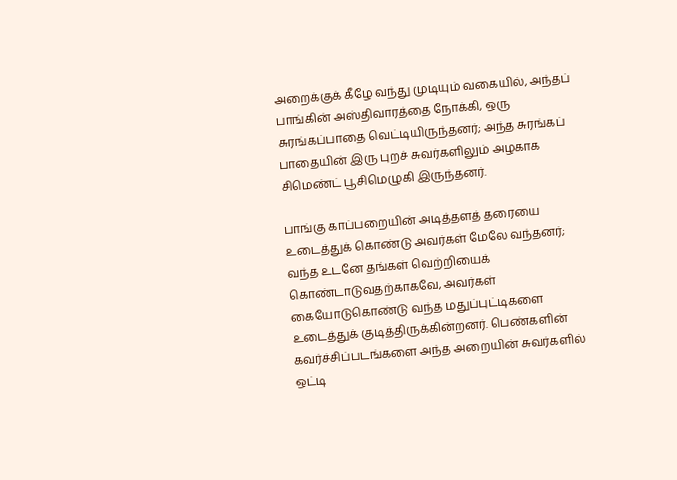அறைக்குக் கீழே வந்து முடியும் வகையில், அந்தப் பாங்கின் அஸ்திவாரத்தை நோக்கி, ஒரு சுரங்கப்பாதை வெட்டியிருந்தனர்; அந்த சுரங்கப் பாதையின் இரு புறச் சுவர்களிலும் அழகாக சிமெண்ட் பூசிமெழுகி இருந்தனர்.

பாங்கு காப்பறையின் அடித்தளத் தரையை உடைத்துக் கொண்டு அவர்கள் மேலே வந்தனர்; வந்த உடனே தங்கள் வெற்றியைக் கொண்டாடுவதற்காகவே, அவர்கள் கையோடுகொண்டு வந்த மதுப்புட்டிகளை உடைத்துக் குடித்திருக்கின்றனர். பெண்களின் கவர்ச்சிப்படங்களை அந்த அறையின் சுவர்களில் ஒட்டி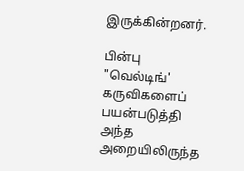இருக்கின்றனர்.

பின்பு "வெல்டிங்' கருவிகளைப் பயன்படுத்தி அந்த அறையிலிருந்த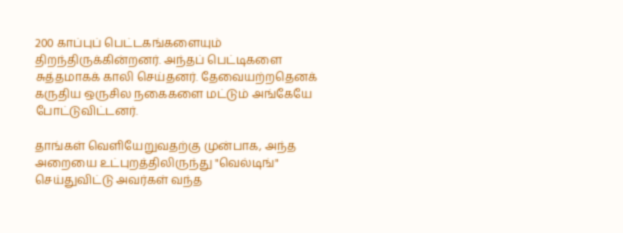200 காப்புப் பெட்டகங்களையும் திறந்திருக்கின்றனர். அந்தப் பெட்டிகளை சுத்தமாகக் காலி செய்தனர். தேவையற்றதெனக் கருதிய ஒருசில நகைகளை மட்டும் அங்கேயே போட்டுவிட்டனர்.

தாங்கள் வெளியேறுவதற்கு முன்பாக, அந்த அறையை உட்புறத்திலிருந்து "வெல்டிங்" செய்துவிட்டு அவர்கள் வந்த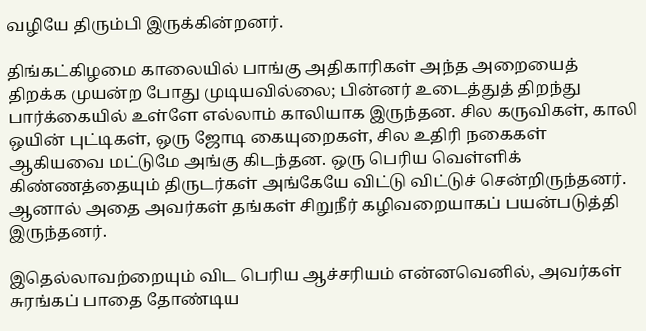வழியே திரும்பி இருக்கின்றனர்.

திங்கட்கிழமை காலையில் பாங்கு அதிகாரிகள் அந்த அறையைத் திறக்க முயன்ற போது முடியவில்லை; பின்னர் உடைத்துத் திறந்து பார்க்கையில் உள்ளே எல்லாம் காலியாக இருந்தன. சில கருவிகள், காலி ஒயின் புட்டிகள், ஒரு ஜோடி கையுறைகள், சில உதிரி நகைகள் ஆகியவை மட்டுமே அங்கு கிடந்தன. ஒரு பெரிய வெள்ளிக் கிண்ணத்தையும் திருடர்கள் அங்கேயே விட்டு விட்டுச் சென்றிருந்தனர். ஆனால் அதை அவர்கள் தங்கள் சிறுநீர் கழிவறையாகப் பயன்படுத்தி இருந்தனர்.

இதெல்லாவற்றையும் விட பெரிய ஆச்சரியம் என்னவெனில், அவர்கள் சுரங்கப் பாதை தோண்டிய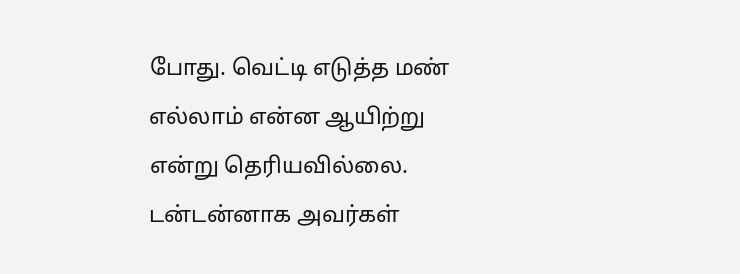போது. வெட்டி எடுத்த மண் எல்லாம் என்ன ஆயிற்று என்று தெரியவில்லை. டன்டன்னாக அவர்கள்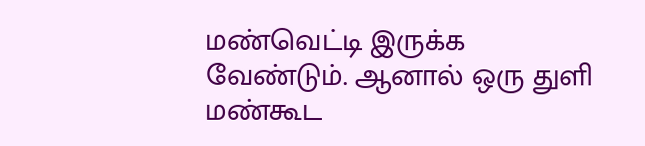மண்வெட்டி இருக்க வேண்டும். ஆனால் ஒரு துளி மண்கூட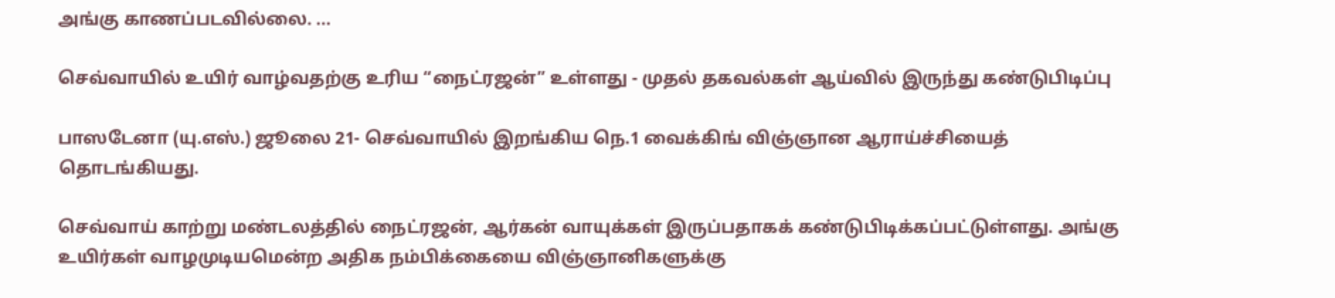அங்கு காணப்படவில்லை. ...

செவ்வாயில் உயிர் வாழ்வதற்கு உரிய “நைட்ரஜன்” உள்ளது - முதல் தகவல்கள் ஆய்வில் இருந்து கண்டுபிடிப்பு

பாஸடேனா (யு.எஸ்.) ஜூலை 21- செவ்வாயில் இறங்கிய நெ.1 வைக்கிங் விஞ்ஞான ஆராய்ச்சியைத் தொடங்கியது.

செவ்வாய் காற்று மண்டலத்தில் நைட்ரஜன், ஆர்கன் வாயுக்கள் இருப்பதாகக் கண்டுபிடிக்கப்பட்டுள்ளது. அங்கு உயிர்கள் வாழமுடியமென்ற அதிக நம்பிக்கையை விஞ்ஞானிகளுக்கு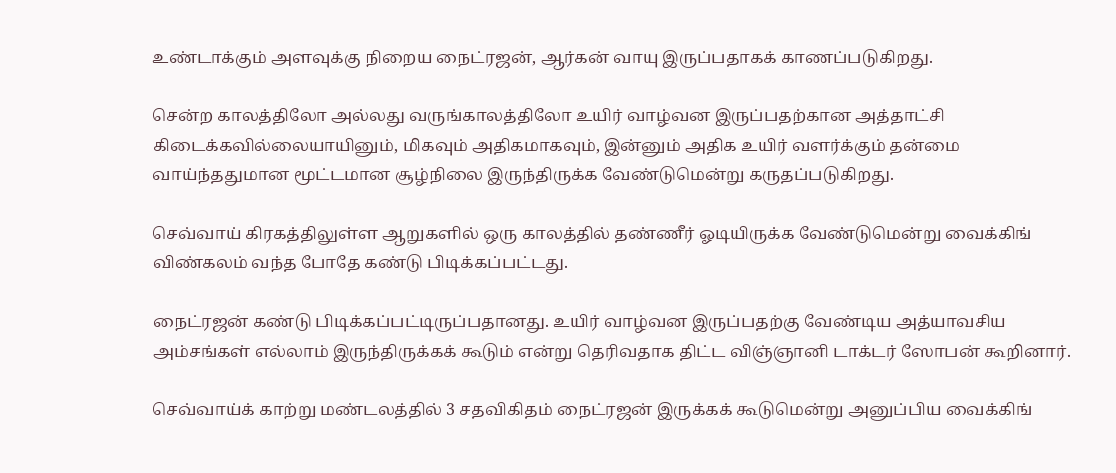உண்டாக்கும் அளவுக்கு நிறைய நைட்ரஜன், ஆர்கன் வாயு இருப்பதாகக் காணப்படுகிறது.

சென்ற காலத்திலோ அல்லது வருங்காலத்திலோ உயிர் வாழ்வன இருப்பதற்கான அத்தாட்சி கிடைக்கவில்லையாயினும், மிகவும் அதிகமாகவும், இன்னும் அதிக உயிர் வளர்க்கும் தன்மை வாய்ந்ததுமான மூட்டமான சூழ்நிலை இருந்திருக்க வேண்டுமென்று கருதப்படுகிறது.

செவ்வாய் கிரகத்திலுள்ள ஆறுகளில் ஒரு காலத்தில் தண்ணீர் ஓடியிருக்க வேண்டுமென்று வைக்கிங் விண்கலம் வந்த போதே கண்டு பிடிக்கப்பட்டது.

நைட்ரஜன் கண்டு பிடிக்கப்பட்டிருப்பதானது. உயிர் வாழ்வன இருப்பதற்கு வேண்டிய அத்யாவசிய அம்சங்கள் எல்லாம் இருந்திருக்கக் கூடும் என்று தெரிவதாக திட்ட விஞ்ஞானி டாக்டர் ஸோபன் கூறினார்.

செவ்வாய்க் காற்று மண்டலத்தில் 3 சதவிகிதம் நைட்ரஜன் இருக்கக் கூடுமென்று அனுப்பிய வைக்கிங்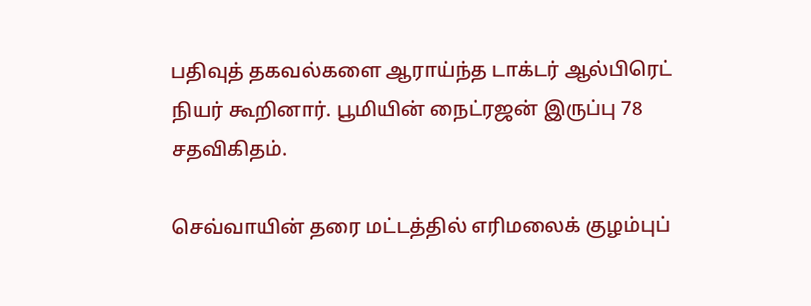பதிவுத் தகவல்களை ஆராய்ந்த டாக்டர் ஆல்பிரெட் நியர் கூறினார். பூமியின் நைட்ரஜன் இருப்பு 78 சதவிகிதம்.

செவ்வாயின் தரை மட்டத்தில் எரிமலைக் குழம்புப்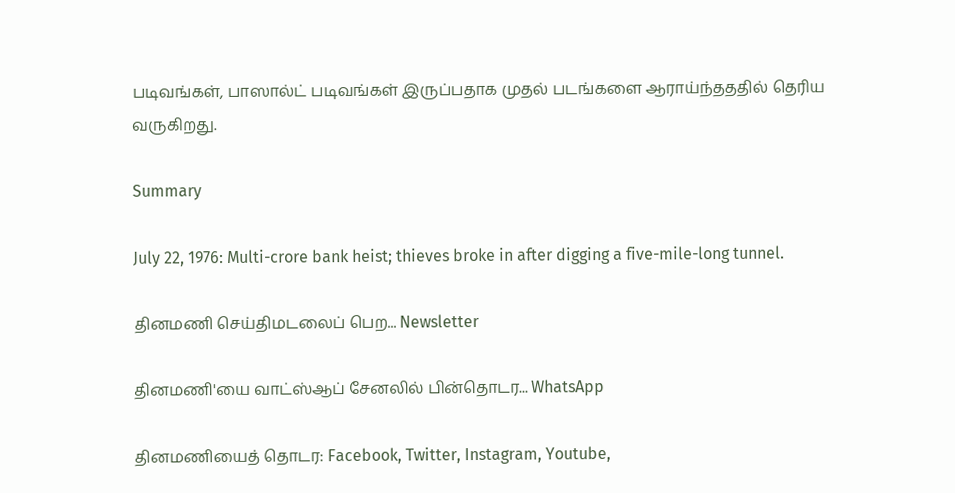படிவங்கள், பாஸால்ட் படிவங்கள் இருப்பதாக முதல் படங்களை ஆராய்ந்தததில் தெரிய வருகிறது.

Summary

July 22, 1976: Multi-crore bank heist; thieves broke in after digging a five-mile-long tunnel.

தினமணி செய்திமடலைப் பெற... Newsletter

தினமணி'யை வாட்ஸ்ஆப் சேனலில் பின்தொடர... WhatsApp

தினமணியைத் தொடர: Facebook, Twitter, Instagram, Youtube,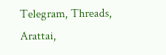Telegram, Threads, Arattai,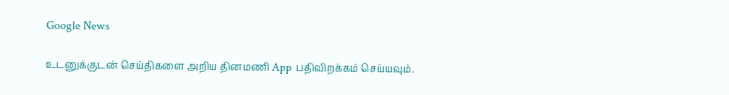Google News

உடனுக்குடன் செய்திகளை அறிய தினமணி App பதிவிறக்கம் செய்யவும்.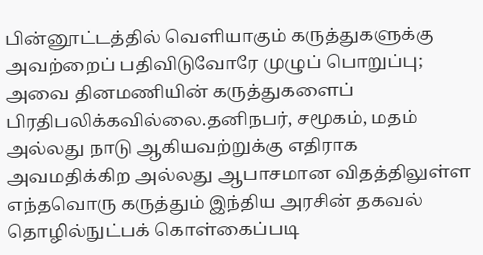பின்னூட்டத்தில் வெளியாகும் கருத்துகளுக்கு அவற்றைப் பதிவிடுவோரே முழுப் பொறுப்பு; அவை தினமணியின் கருத்துகளைப் பிரதிபலிக்கவில்லை.தனிநபர், சமூகம், மதம் அல்லது நாடு ஆகியவற்றுக்கு எதிராக அவமதிக்கிற அல்லது ஆபாசமான விதத்திலுள்ள எந்தவொரு கருத்தும் இந்திய அரசின் தகவல் தொழில்நுட்பக் கொள்கைப்படி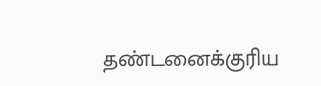தண்டனைக்குரிய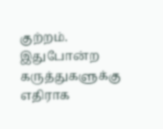குற்றம். இதுபோன்ற கருத்துகளுக்கு எதிராக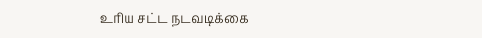உரிய சட்ட நடவடிக்கை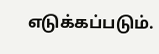எடுக்கப்படும்.